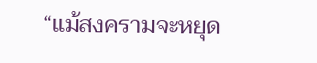“แม้สงครามจะหยุด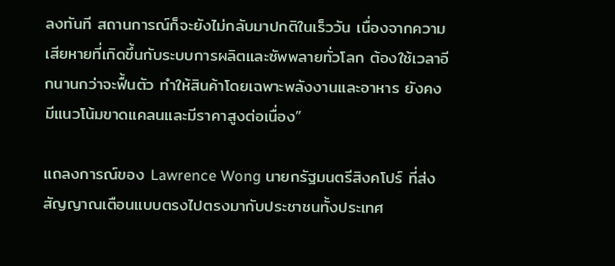ลงทันที สถานการณ์ก็จะยังไม่กลับมาปกติในเร็ววัน เนื่องจากความเสียหายที่เกิดขึ้นกับระบบการผลิตและซัพพลายทั่วโลก ต้องใช้เวลาอีกนานกว่าจะฟื้นตัว ทำให้สินค้าโดยเฉพาะพลังงานและอาหาร ยังคงมีแนวโน้มขาดแคลนและมีราคาสูงต่อเนื่อง”

แถลงการณ์ของ Lawrence Wong นายกรัฐมนตรีสิงคโปร์ ที่ส่งสัญญาณเตือนแบบตรงไปตรงมากับประชาชนทั้งประเทศ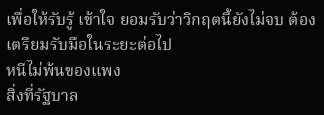เพื่อให้รับรู้ เข้าใจ ยอมรับว่าวิกฤตนี้ยังไม่จบ ต้องเตรียมรับมือในระยะต่อไป
หนีไม่พ้นของแพง
สิ่งที่รัฐบาล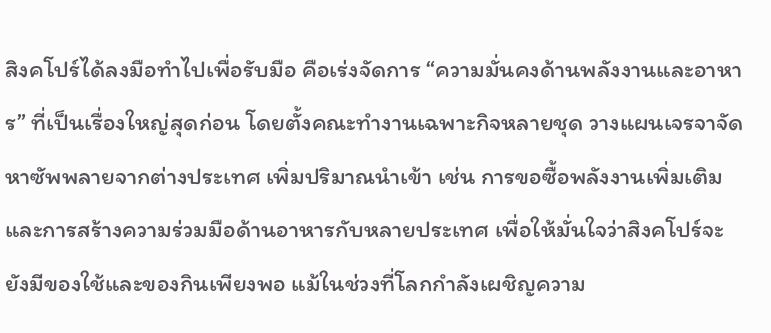สิงคโปร์ได้ลงมือทำไปเพื่อรับมือ คือเร่งจัดการ “ความมั่นคงด้านพลังงานและอาหาร” ที่เป็นเรื่องใหญ่สุดก่อน โดยตั้งคณะทำงานเฉพาะกิจหลายชุด วางแผนเจรจาจัดหาซัพพลายจากต่างประเทศ เพิ่มปริมาณนำเข้า เช่น การขอซื้อพลังงานเพิ่มเติม และการสร้างความร่วมมือด้านอาหารกับหลายประเทศ เพื่อให้มั่นใจว่าสิงคโปร์จะยังมีของใช้และของกินเพียงพอ แม้ในช่วงที่โลกกำลังเผชิญความ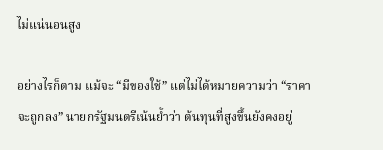ไม่แน่นอนสูง

อย่างไรก็ตาม แม้จะ “มีของใช้” แต่ไม่ได้หมายความว่า “ราคาจะถูกลง” นายกรัฐมนตรีเน้นย้ำว่า ต้นทุนที่สูงขึ้นยังคงอยู่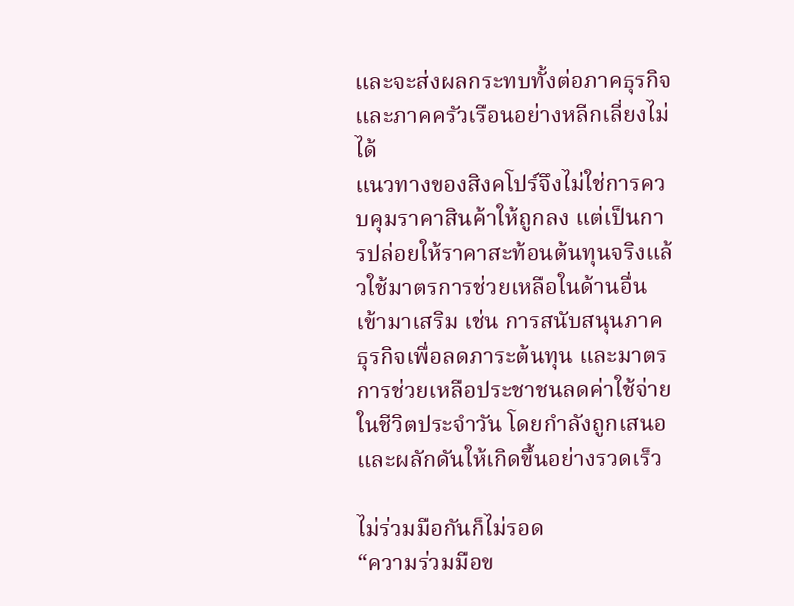และจะส่งผลกระทบทั้งต่อภาคธุรกิจและภาคครัวเรือนอย่างหลีกเลี่ยงไม่ได้
แนวทางของสิงคโปร์จึงไม่ใช่การควบคุมราคาสินค้าให้ถูกลง แต่เป็นการปล่อยให้ราคาสะท้อนต้นทุนจริงแล้วใช้มาตรการช่วยเหลือในด้านอื่นเข้ามาเสริม เช่น การสนับสนุนภาคธุรกิจเพื่อลดภาระต้นทุน และมาตรการช่วยเหลือประชาชนลดค่าใช้จ่ายในชีวิตประจำวัน โดยกำลังถูกเสนอและผลักดันให้เกิดขึ้นอย่างรวดเร็ว

ไม่ร่วมมือกันก็ไม่รอด
“ความร่วมมือข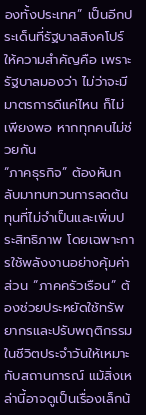องทั้งประเทศ” เป็นอีกประเด็นที่รัฐบาลสิงคโปร์ให้ความสำคัญคือ เพราะรัฐบาลมองว่า ไม่ว่าจะมีมาตรการดีแค่ไหน ก็ไม่เพียงพอ หากทุกคนไม่ช่วยกัน
“ภาคธุรกิจ” ต้องหันกลับมาทบทวนการลดต้นทุนที่ไม่จำเป็นและเพิ่มประสิทธิภาพ โดยเฉพาะการใช้พลังงานอย่างคุ้มค่า ส่วน “ภาคครัวเรือน” ต้องช่วยประหยัดใช้ทรัพยากรและปรับพฤติกรรมในชีวิตประจำวันให้เหมาะกับสถานการณ์ แม้สิ่งเหล่านี้อาจดูเป็นเรื่องเล็กน้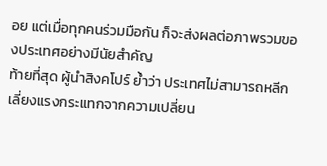อย แต่เมื่อทุกคนร่วมมือกัน ก็จะส่งผลต่อภาพรวมของประเทศอย่างมีนัยสำคัญ
ท้ายที่สุด ผู้นำสิงคโปร์ ย้ำว่า ประเทศไม่สามารถหลีกเลี่ยงแรงกระแทกจากความเปลี่ยน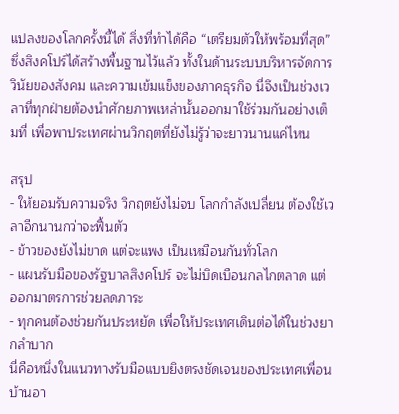แปลงของโลกครั้งนี้ได้ สิ่งที่ทำได้คือ “เตรียมตัวให้พร้อมที่สุด” ซึ่งสิงคโปร์ได้สร้างพื้นฐานไว้แล้ว ทั้งในด้านระบบบริหารจัดการ วินัยของสังคม และความเข้มแข็งของภาคธุรกิจ นี่จึงเป็นช่วงเวลาที่ทุกฝ่ายต้องนำศักยภาพเหล่านั้นออกมาใช้ร่วมกันอย่างเต็มที่ เพื่อพาประเทศผ่านวิกฤตที่ยังไม่รู้ว่าจะยาวนานแค่ไหน

สรุป
- ให้ยอมรับความจริง วิกฤตยังไม่จบ โลกกำลังเปลี่ยน ต้องใช้เวลาอีกนานกว่าจะฟื้นตัว
- ข้าวของยังไม่ขาด แต่จะแพง เป็นเหมือนกันทั่วโลก
- แผนรับมือของรัฐบาลสิงคโปร์ จะไม่บิดเบือนกลไกตลาด แต่ออกมาตรการช่วยลดภาระ
- ทุกคนต้องช่วยกันประหยัด เพื่อให้ประเทศเดินต่อได้ในช่วงยากลำบาก
นี่คือหนึ่งในแนวทางรับมือแบบยิงตรงชัดเจนของประเทศเพื่อนบ้านอา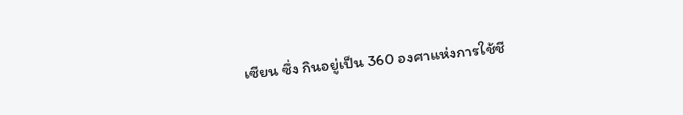เซียน ซึ่ง กินอยู่เป็น 360 องศาแห่งการใช้ชี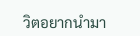วิตอยากนำมา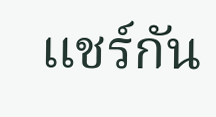แชร์กัน